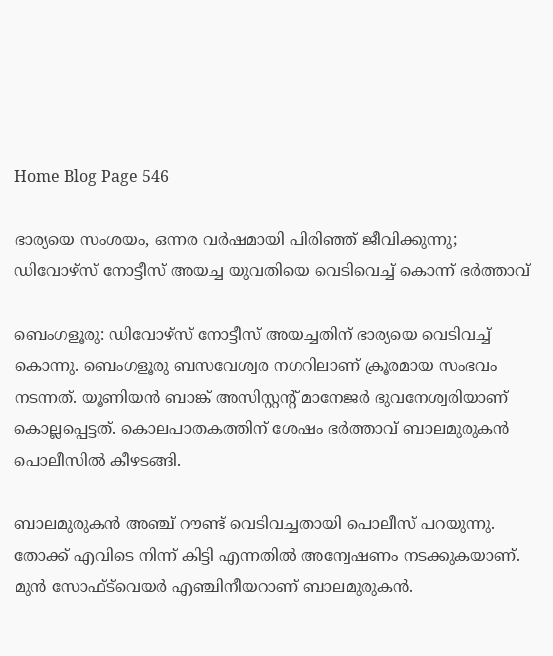Home Blog Page 546

ഭാര്യയെ സംശയം, ഒന്നര വർഷമായി പിരിഞ്ഞ് ജീവിക്കുന്നു; ഡിവോഴ്സ് നോട്ടീസ് അയച്ച യുവതിയെ വെടിവെച്ച് കൊന്ന് ഭർത്താവ്

ബെംഗളൂരു: ഡിവോഴ്സ് നോട്ടീസ് അയച്ചതിന് ഭാര്യയെ വെടിവച്ച് കൊന്നു. ബെംഗളൂരു ബസവേശ്വര നഗറിലാണ് ക്രൂരമായ സംഭവം നടന്നത്. യൂണിയൻ ബാങ്ക് അസിസ്റ്റന്‍റ് മാനേജർ ഭുവനേശ്വരിയാണ് കൊല്ലപ്പെട്ടത്. കൊലപാതകത്തിന് ശേഷം ഭർത്താവ് ബാലമുരുകൻ പൊലീസിൽ കീഴടങ്ങി.

ബാലമുരുകൻ അഞ്ച് റൗണ്ട് വെടിവച്ചതായി പൊലീസ് പറയുന്നു. തോക്ക് എവിടെ നിന്ന് കിട്ടി എന്നതില്‍ അന്വേഷണം നടക്കുകയാണ്. മുൻ സോഫ്ട്‍വെയർ എഞ്ചിനീയറാണ് ബാലമുരുകൻ.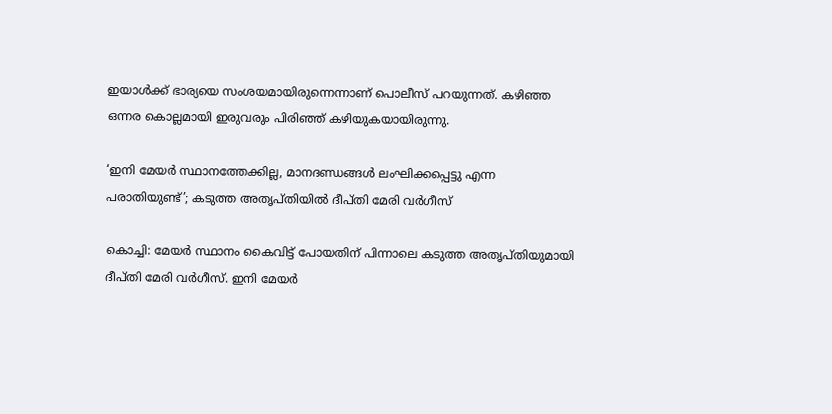ഇയാൾക്ക് ഭാര്യയെ സംശയമായിരുന്നെന്നാണ് പൊലീസ് പറയുന്നത്. കഴിഞ്ഞ ഒന്നര കൊല്ലമായി ഇരുവരും പിരിഞ്ഞ് കഴിയുകയായിരുന്നു.

‘ഇനി മേയർ സ്ഥാനത്തേക്കില്ല, മാനദണ്ഡങ്ങൾ ലംഘിക്കപ്പെട്ടു എന്ന പരാതിയുണ്ട്’; കടുത്ത അതൃപ്തിയിൽ ദീപ്തി മേരി വർഗീസ്

കൊച്ചി: മേയർ സ്ഥാനം കൈവിട്ട് പോയതിന് പിന്നാലെ കടുത്ത അതൃപ്തിയുമായി ദീപ്തി മേരി വർഗീസ്. ഇനി മേയർ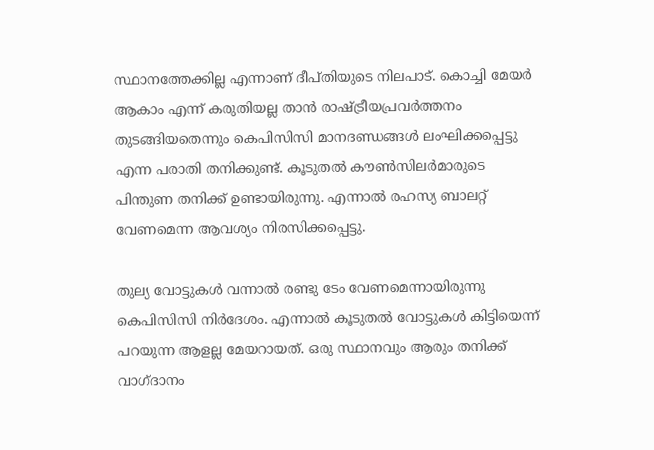സ്ഥാനത്തേക്കില്ല എന്നാണ് ദീപ്തിയുടെ നിലപാട്. കൊച്ചി മേയർ ആകാം എന്ന് കരുതിയല്ല താൻ രാഷ്ട്രീയപ്രവർത്തനം തുടങ്ങിയതെന്നും കെപിസിസി മാനദണ്ഡങ്ങൾ ലംഘിക്കപ്പെട്ടു എന്ന പരാതി തനിക്കുണ്ട്. കൂടുതൽ കൗൺസിലർമാരുടെ പിന്തുണ തനിക്ക് ഉണ്ടായിരുന്നു. എന്നാൽ രഹസ്യ ബാലറ്റ് വേണമെന്ന ആവശ്യം നിരസിക്കപ്പെട്ടു.

തുല്യ വോട്ടുകൾ വന്നാൽ രണ്ടു ടേം വേണമെന്നായിരുന്നു കെപിസിസി നിർദേശം. എന്നാൽ കൂടുതൽ വോട്ടുകൾ കിട്ടിയെന്ന് പറയുന്ന ആളല്ല മേയറായത്. ഒരു സ്ഥാനവും ആരും തനിക്ക് വാഗ്ദാനം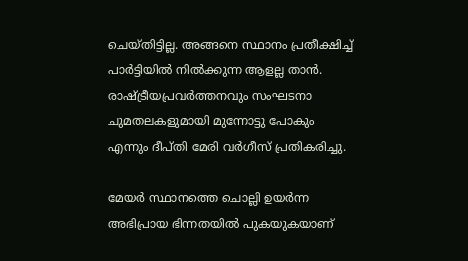ചെയ്തിട്ടില്ല. അങ്ങനെ സ്ഥാനം പ്രതീക്ഷിച്ച് പാർട്ടിയിൽ നിൽക്കുന്ന ആളല്ല താൻ. രാഷ്ട്രീയപ്രവർത്തനവും സംഘടനാ ചുമതലകളുമായി മുന്നോട്ടു പോകും എന്നും ദീപ്തി മേരി വർഗീസ് പ്രതികരിച്ചു.

മേയര്‍ സ്ഥാനത്തെ ചൊല്ലി ഉയര്‍ന്ന അഭിപ്രായ ഭിന്നതയില്‍ പുകയുകയാണ്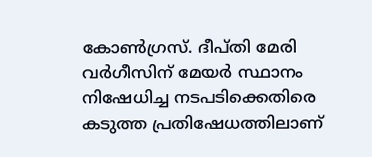കോണ്‍ഗ്രസ്. ദീപ്തി മേരി വര്‍ഗീസിന് മേയര്‍ സ്ഥാനം നിഷേധിച്ച നടപടിക്കെതിരെ കടുത്ത പ്രതിഷേധത്തിലാണ്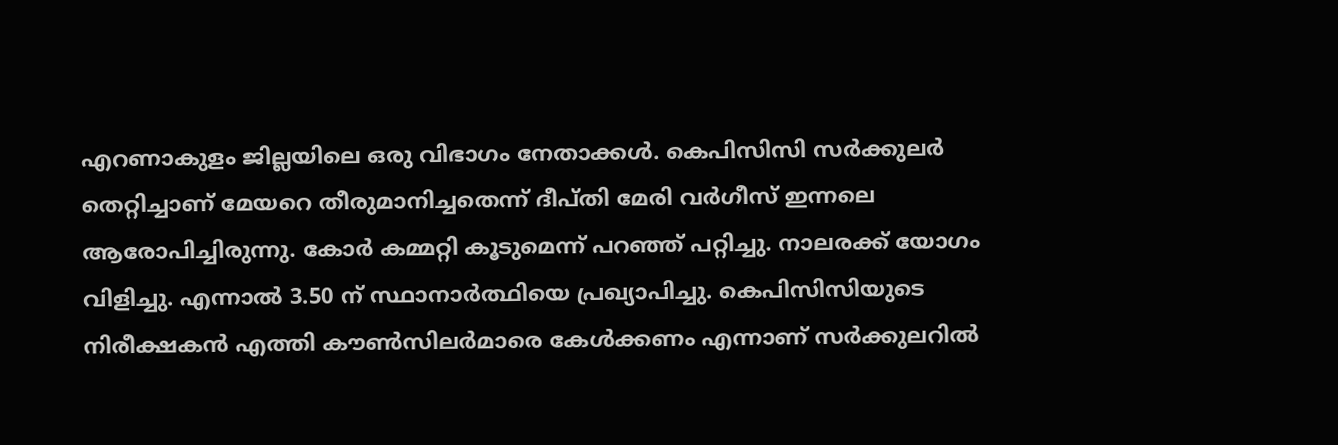എറണാകുളം ജില്ലയിലെ ഒരു വിഭാഗം നേതാക്കള്‍. കെപിസിസി സർക്കുലർ തെറ്റിച്ചാണ് മേയറെ തീരുമാനിച്ചതെന്ന് ദീപ്തി മേരി വർഗീസ് ഇന്നലെ ആരോപിച്ചിരുന്നു. കോർ കമ്മറ്റി കൂടുമെന്ന് പറഞ്ഞ് പറ്റിച്ചു. നാലരക്ക് യോഗം വിളിച്ചു. എന്നാൽ 3.50 ന് സ്ഥാനാർത്ഥിയെ പ്രഖ്യാപിച്ചു. കെപിസിസിയുടെ നിരീക്ഷകൻ എത്തി കൗൺസിലർമാരെ കേൾക്കണം എന്നാണ് സർക്കുലറിൽ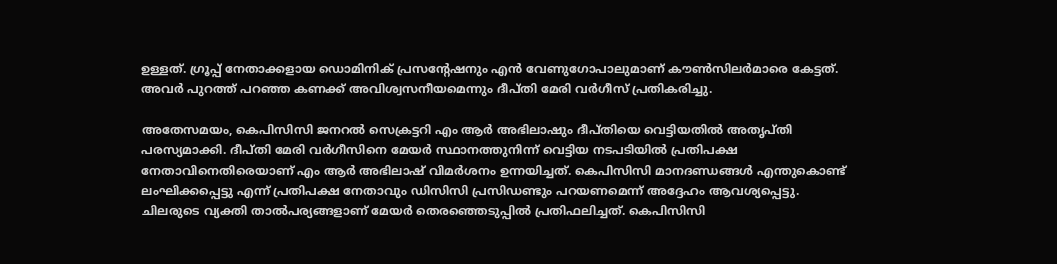ഉള്ളത്. ഗ്രൂപ്പ് നേതാക്കളായ ഡൊമിനിക് പ്രസന്റേഷനും എൻ വേണുഗോപാലുമാണ് കൗൺസിലർമാരെ കേട്ടത്. അവർ പുറത്ത് പറഞ്ഞ കണക്ക് അവിശ്വസനീയമെന്നും ദീപ്തി മേരി വര്‍ഗീസ് പ്രതികരിച്ചു.

അതേസമയം, കെപിസിസി ജനറൽ സെക്രട്ടറി എം ആര്‍ അഭിലാഷും ദീപ്തിയെ വെട്ടിയതില്‍ അതൃപ്തി പരസ്യമാക്കി. ദീപ്തി മേരി വർഗീസിനെ മേയർ സ്ഥാനത്തുനിന്ന് വെട്ടിയ നടപടിയിൽ പ്രതിപക്ഷ നേതാവിനെതിരെയാണ് എം ആർ അഭിലാഷ് വിമർശനം ഉന്നയിച്ചത്. കെപിസിസി മാനദണ്ഡങ്ങൾ എന്തുകൊണ്ട് ലംഘിക്കപ്പെട്ടു എന്ന് പ്രതിപക്ഷ നേതാവും ഡിസിസി പ്രസിഡണ്ടും പറയണമെന്ന് അദ്ദേഹം ആവശ്യപ്പെട്ടു. ചിലരുടെ വ്യക്തി താൽപര്യങ്ങളാണ് മേയർ തെരഞ്ഞെടുപ്പിൽ പ്രതിഫലിച്ചത്. കെപിസിസി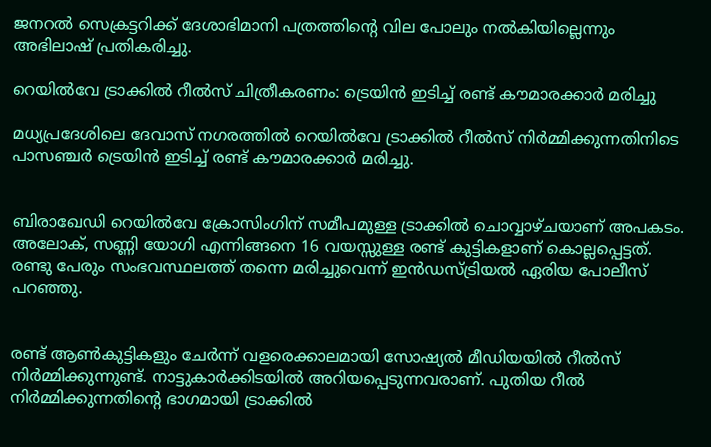ജനറൽ സെക്രട്ടറിക്ക് ദേശാഭിമാനി പത്രത്തിൻ്റെ വില പോലും നൽകിയില്ലെന്നും അഭിലാഷ് പ്രതികരിച്ചു.

റെയിൽവേ ട്രാക്കിൽ റീൽസ് ചിത്രീകരണം: ട്രെയിൻ ഇടിച്ച് രണ്ട് കൗമാരക്കാർ മരിച്ചു

മധ്യപ്രദേശിലെ ദേവാസ് നഗരത്തിൽ റെയിൽവേ ട്രാക്കിൽ റീൽസ് നിർമ്മിക്കുന്നതിനിടെ പാസഞ്ചർ ട്രെയിൻ ഇടിച്ച് രണ്ട് കൗമാരക്കാർ മരിച്ചു.


ബിരാഖേഡി റെയിൽവേ ക്രോസിംഗിന് സമീപമുള്ള ട്രാക്കിൽ ചൊവ്വാഴ്ചയാണ് അപകടം. അലോക്, സണ്ണി യോഗി എന്നിങ്ങനെ 16 വയസ്സുള്ള രണ്ട് കുട്ടികളാണ് കൊല്ലപ്പെട്ടത്. രണ്ടു പേരും സംഭവസ്ഥലത്ത് തന്നെ മരിച്ചുവെന്ന് ഇൻഡസ്ട്രിയൽ ഏരിയ പോലീസ് പറഞ്ഞു.


രണ്ട് ആൺകുട്ടികളും ചേർന്ന് വളരെക്കാലമായി സോഷ്യൽ മീഡിയയിൽ റീൽസ് നിർമ്മിക്കുന്നുണ്ട്. നാട്ടുകാർക്കിടയിൽ അറിയപ്പെടുന്നവരാണ്. പുതിയ റീൽ നിർമ്മിക്കുന്നതിന്റെ ഭാഗമായി ട്രാക്കിൽ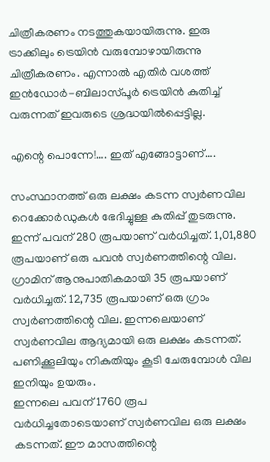ചിത്രീകരണം നടത്തുകയായിരുന്നു. ഇരു ട്രാക്കിലും ട്രെയിൻ വരുമ്പോഴായിരുന്നു ചിത്രീകരണം. എന്നാൽ എതിർ വശത്ത്   ഇൻഡോർ-ബിലാസ്പൂർ ട്രെയിൻ കുതിച്ച് വരുന്നത് ഇവരുടെ ശ്രദ്ധയിൽപ്പെട്ടില്ല.

എന്റെ പൊന്നേ!…. ഇത് എങ്ങോട്ടാണ്….

സംസ്ഥാനത്ത് ഒരു ലക്ഷം കടന്ന സ്വര്‍ണവില റെക്കോര്‍ഡുകള്‍ ഭേദിച്ചുള്ള കുതിപ്പ് തുടരുന്നു. ഇന്ന് പവന് 280 രൂപയാണ് വര്‍ധിച്ചത്. 1,01,880 രൂപയാണ് ഒരു പവന്‍ സ്വര്‍ണത്തിന്റെ വില. ഗ്രാമിന് ആനുപാതികമായി 35 രൂപയാണ് വര്‍ധിച്ചത്. 12,735 രൂപയാണ് ഒരു ഗ്രാം സ്വര്‍ണത്തിന്റെ വില. ഇന്നലെയാണ് സ്വര്‍ണവില ആദ്യമായി ഒരു ലക്ഷം കടന്നത്. പണിക്കൂലിയും നികുതിയും കൂടി ചേരുമ്പോള്‍ വില ഇനിയും ഉയരും.
ഇന്നലെ പവന് 1760 രൂപ വര്‍ധിച്ചതോടെയാണ് സ്വര്‍ണവില ഒരു ലക്ഷം കടന്നത്. ഈ മാസത്തിന്റെ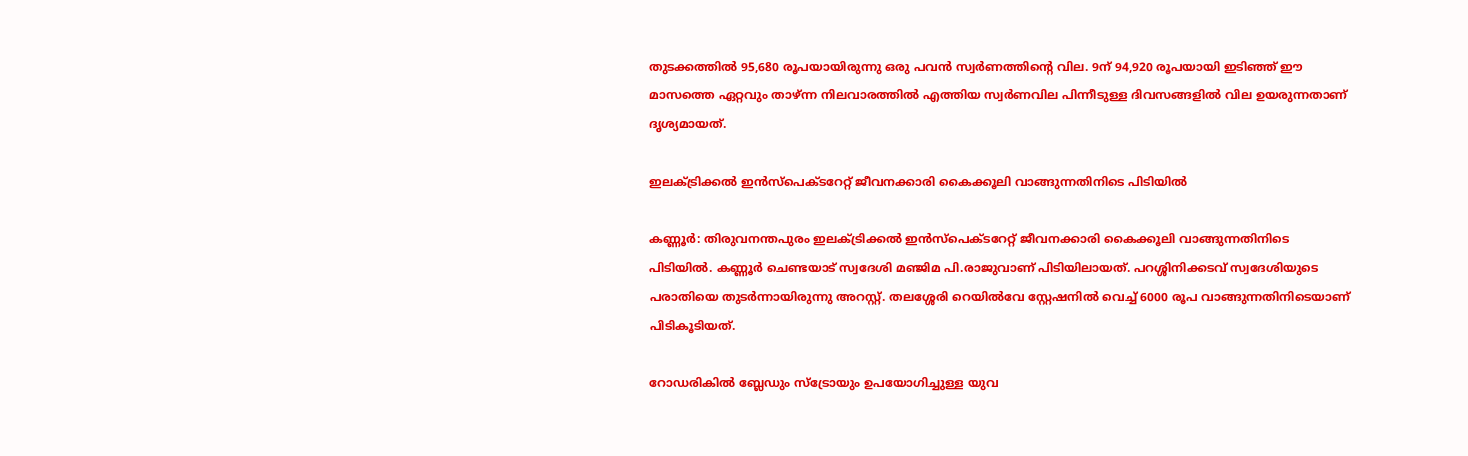തുടക്കത്തില്‍ 95,680 രൂപയായിരുന്നു ഒരു പവന്‍ സ്വര്‍ണത്തിന്റെ വില. 9ന് 94,920 രൂപയായി ഇടിഞ്ഞ് ഈ മാസത്തെ ഏറ്റവും താഴ്ന്ന നിലവാരത്തില്‍ എത്തിയ സ്വര്‍ണവില പിന്നീടുള്ള ദിവസങ്ങളില്‍ വില ഉയരുന്നതാണ് ദൃശ്യമായത്.

ഇലക്ട്രിക്കൽ ഇൻസ്‌പെക്ടറേറ്റ് ജീവനക്കാരി കൈക്കൂലി വാങ്ങുന്നതിനിടെ പിടിയിൽ

കണ്ണൂര്‍: തിരുവനന്തപുരം ഇലക്ട്രിക്കൽ ഇൻസ്‌പെക്ടറേറ്റ് ജീവനക്കാരി കൈക്കൂലി വാങ്ങുന്നതിനിടെ പിടിയിൽ. കണ്ണൂർ ചെണ്ടയാട് സ്വദേശി മഞ്ജിമ പി.രാജുവാണ് പിടിയിലായത്. പറശ്ശിനിക്കടവ് സ്വദേശിയുടെ പരാതിയെ തുടർന്നായിരുന്നു അറസ്റ്റ്. തലശ്ശേരി റെയിൽവേ സ്റ്റേഷനിൽ വെച്ച് 6000 രൂപ വാങ്ങുന്നതിനിടെയാണ് പിടികൂടിയത്.

റോഡരികില്‍ ബ്ലേഡും സ്ട്രോയും ഉപയോഗിച്ചുള്ള യുവ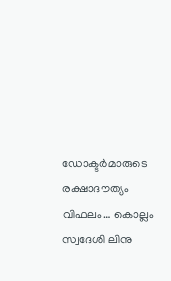ഡോക്ടർമാരുടെ രക്ഷാദൗത്യം വിഫലം… കൊല്ലം സ്വദേശി ലിനു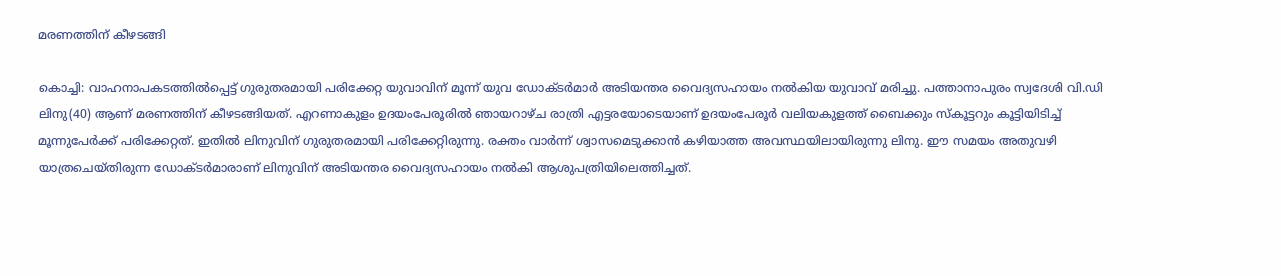മരണത്തിന് കീഴടങ്ങി

കൊച്ചി: വാഹനാപകടത്തിൽപ്പെട്ട് ഗുരുതരമായി പരിക്കേറ്റ യുവാവിന് മൂന്ന് യുവ ഡോക്ടർമാർ അടിയന്തര വൈദ്യസഹായം നൽകിയ യുവാവ് മരിച്ചു. പത്താനാപുരം സ്വദേശി വി.ഡി ലിനു(40) ആണ് മരണത്തിന് കീഴടങ്ങിയത്. എറണാകുളം ഉദയംപേരൂരിൽ ഞായറാഴ്ച രാത്രി എട്ടരയോടെയാണ് ഉദയംപേരൂർ വലിയകുളത്ത് ബൈക്കും സ്‌കൂട്ടറും കൂട്ടിയിടിച്ച് മൂന്നുപേർക്ക് പരിക്കേറ്റത്. ഇതില്‍ ലിനുവിന് ഗുരുതരമായി പരിക്കേറ്റിരുന്നു. രക്തം വാര്‍ന്ന് ശ്വാസമെടുക്കാന്‍ കഴിയാത്ത അവസ്ഥയിലായിരുന്നു ലിനു. ഈ സമയം അതുവഴി യാത്രചെയ്തിരുന്ന ഡോക്ടർമാരാണ് ലിനുവിന് അടിയന്തര വൈദ്യസഹായം നൽകി ആശുപത്രിയിലെത്തിച്ചത്.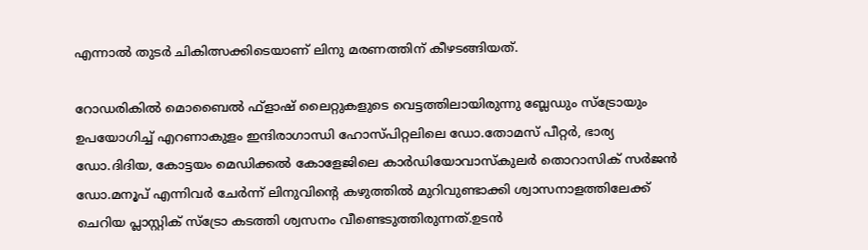എന്നാൽ തുടർ ചികിത്സക്കിടെയാണ് ലിനു മരണത്തിന് കീഴടങ്ങിയത്.

റോഡരികിൽ മൊബൈൽ ഫ്‌ളാഷ് ലൈറ്റുകളുടെ വെട്ടത്തിലായിരുന്നു ബ്ലേഡും സ്‌ട്രോയും ഉപയോഗിച്ച് എറണാകുളം ഇന്ദിരാഗാന്ധി ഹോസ്പിറ്റലിലെ ഡോ.തോമസ് പീറ്റർ, ഭാര്യ ഡോ.ദിദിയ, കോട്ടയം മെഡിക്കൽ കോളേജിലെ കാർഡിയോവാസ്‌കുലർ തൊറാസിക് സർജൻ ഡോ.മനൂപ് എന്നിവർ ചേർന്ന് ലിനുവിന്റെ കഴുത്തിൽ മുറിവുണ്ടാക്കി ശ്വാസനാളത്തിലേക്ക് ചെറിയ പ്ലാസ്റ്റിക് സ്‌ട്രോ കടത്തി ശ്വസനം വീണ്ടെടുത്തിരുന്നത്.ഉടൻ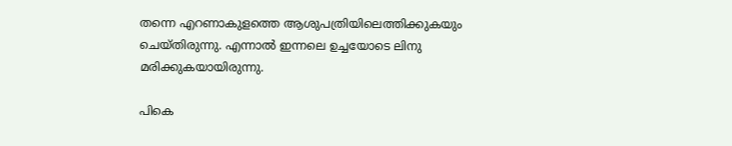തന്നെ എറണാകുളത്തെ ആശുപത്രിയിലെത്തിക്കുകയും ചെയ്തിരുന്നു. എന്നാൽ ഇന്നലെ ഉച്ചയോടെ ലിനു മരിക്കുകയായിരുന്നു.

പികെ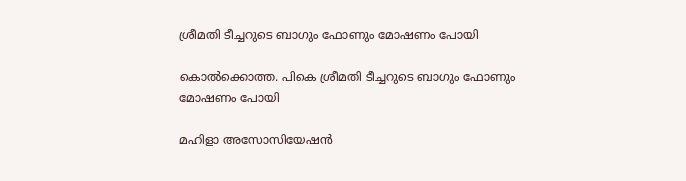ശ്രീമതി ടീച്ചറുടെ ബാഗും ഫോണും മോഷണം പോയി

കൊൽക്കൊത്ത. പികെ ശ്രീമതി ടീച്ചറുടെ ബാഗും ഫോണും മോഷണം പോയി

മഹിളാ അസോസിയേഷൻ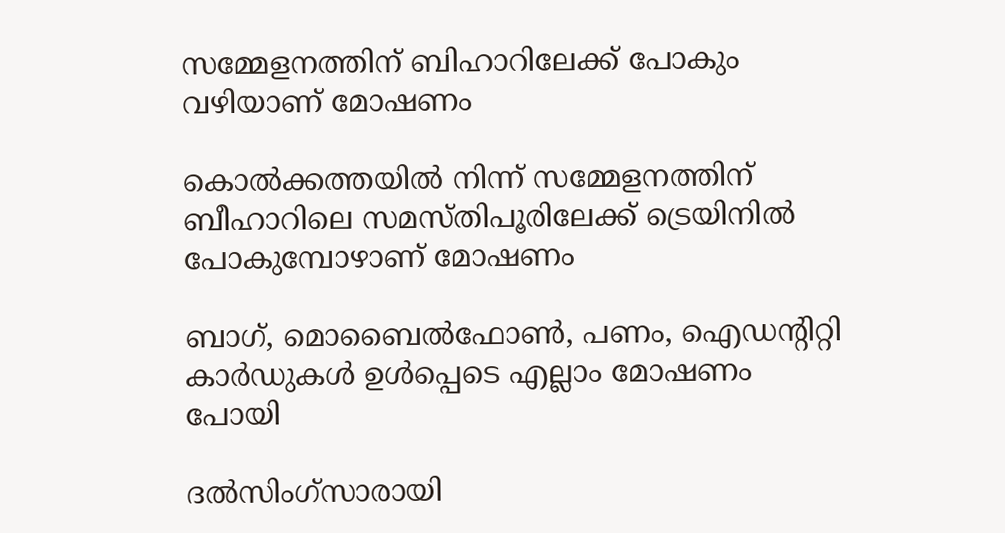സമ്മേളനത്തിന് ബിഹാറിലേക്ക് പോകും വഴിയാണ് മോഷണം

കൊൽക്കത്തയിൽ നിന്ന് സമ്മേളനത്തിന് ബീഹാറിലെ സമസ്തിപൂരിലേക്ക് ട്രെയിനിൽ പോകുമ്പോഴാണ് മോഷണം

ബാഗ്, മൊബൈൽഫോൺ, പണം, ഐഡൻ്റിറ്റി കാർഡുകൾ ഉൾപ്പെടെ എല്ലാം മോഷണം പോയി

ദൽസിംഗ്സാരായി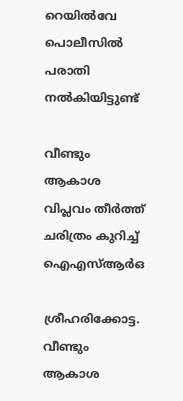റെയിൽവേ പൊലീസിൽ പരാതി നൽകിയിട്ടുണ്ട്

വീണ്ടും ആകാശ വിപ്ലവം തീർത്ത്
ചരിത്രം കുറിച്ച് ഐഎസ്ആർഒ

ശ്രീഹരിക്കോട്ട. വീണ്ടും ആകാശ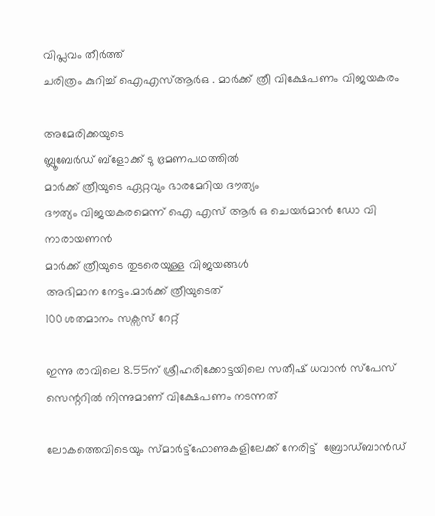വിപ്ലവം തീർത്ത്
ചരിത്രം കുറിച്ച് ഐഎസ്ആർഒ . മാർക്ക് ത്രീ വിക്ഷേപണം വിജയകരം

അമേരിക്കയുടെ
ബ്ലൂബേർഡ് ബ്ളോക്ക് ടു ഭ്രമണപഥത്തിൽ
മാർക്ക് ത്രീയുടെ ഏറ്റവും ഭാരമേറിയ ദൗത്യം
ദൗത്യം വിജയകരമെന്ന് ഐ എസ് ആർ ഒ ചെയർമാൻ ഡോ വി നാരായണൻ
മാർക്ക് ത്രീയുടെ തുടരെയുള്ള വിജയങ്ങൾ
അഭിമാന നേട്ടം.മാർക്ക് ത്രീയുടെത്
100 ശതമാനം സക്സസ് റേറ്റ്

ഇന്നു രാവിലെ 8.55ന് ശ്രീഹരിക്കോട്ടയിലെ സതീഷ് ധവാൻ സ്പേസ് സെന്ററിൽ നിന്നുമാണ് വിക്ഷേപണം നടന്നത്

ലോകത്തെവിടെയും സ്മാർട്ട്ഫോണുകളിലേക്ക് നേരിട്ട്  ബ്രോഡ്ബാൻഡ്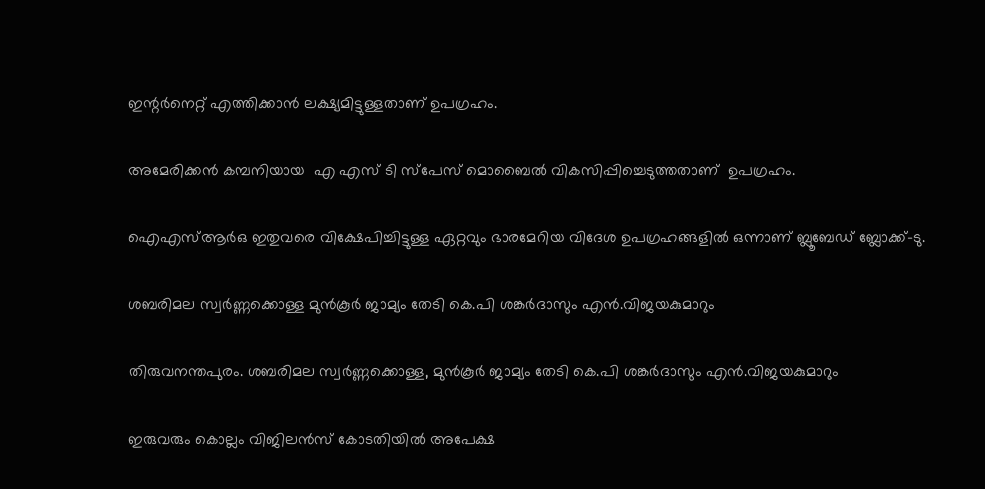ഇന്റർനെറ്റ് എത്തിക്കാൻ ലക്ഷ്യമിട്ടുള്ളതാണ് ഉപഗ്രഹം.

അമേരിക്കൻ കമ്പനിയായ  എ എസ് ടി സ്പേസ് മൊബൈൽ വികസിപ്പിച്ചെടുത്തതാണ്  ഉപഗ്രഹം.

ഐഎസ്ആർഒ ഇതുവരെ വിക്ഷേപിച്ചിട്ടുള്ള ഏറ്റവും ഭാരമേറിയ വിദേശ ഉപഗ്രഹങ്ങളിൽ ഒന്നാണ് ബ്ലൂബേഡ് ബ്ലോക്ക്-ടു.

ശബരിമല സ്വർണ്ണക്കൊള്ള മുൻകൂർ ജാമ്യം തേടി കെ.പി ശങ്കർദാസും എൻ.വിജയകുമാറും

തിരുവനന്തപുരം. ശബരിമല സ്വർണ്ണക്കൊള്ള, മുൻകൂർ ജാമ്യം തേടി കെ.പി ശങ്കർദാസും എൻ.വിജയകുമാറും

ഇരുവരും കൊല്ലം വിജിലൻസ് കോടതിയിൽ അപേക്ഷ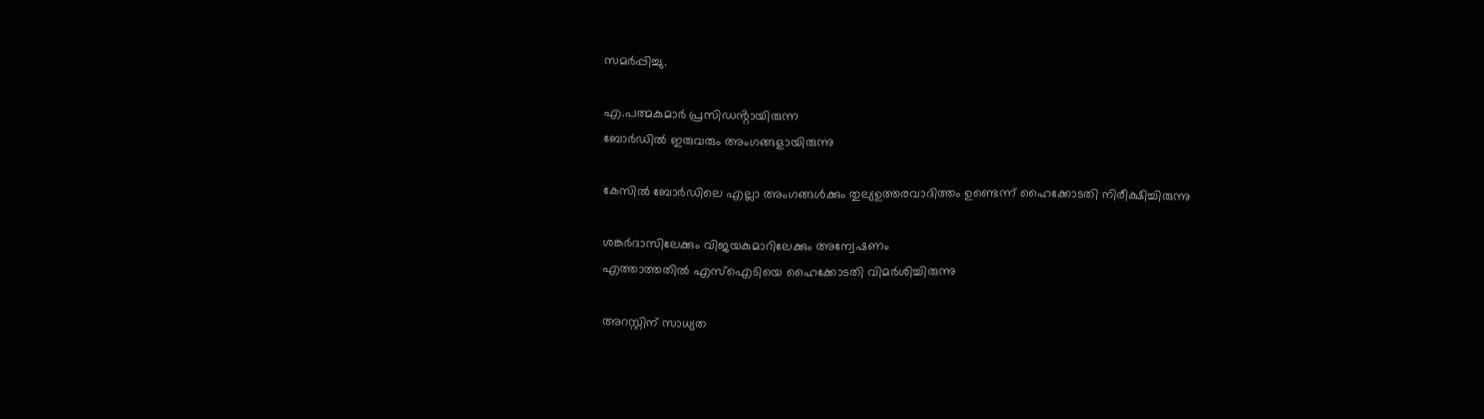സമർപ്പിച്ചു.

എ.പത്മകുമാർ പ്രസിഡൻ്റായിരുന്ന
ബോർഡിൽ ഇരുവരും അംഗങ്ങളായിരുന്നു

കേസിൽ ബോർഡിലെ എല്ലാ അംഗങ്ങൾക്കും തുല്യഉത്തരവാദിത്തം ഉണ്ടെന്ന് ഹൈക്കോടതി നിരീക്ഷിച്ചിരുന്നു

ശങ്കർദാസിലേക്കും വിജയകുമാറിലേക്കും അന്വേഷണം
എത്താത്തതിൽ എസ്ഐടിയെ ഹൈക്കോടതി വിമർശിച്ചിരുന്നു

അറസ്റ്റിന് സാധ്യത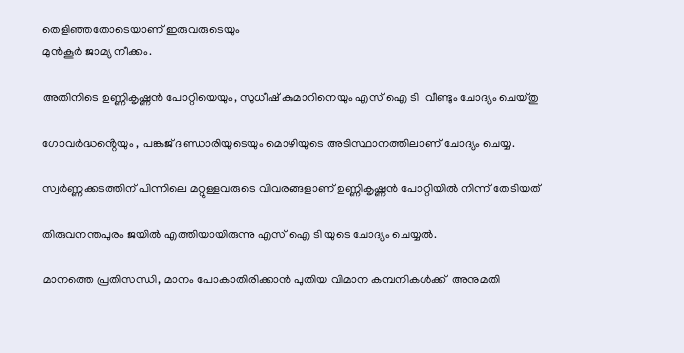തെളിഞ്ഞതോടെയാണ് ഇരുവരുടെയും
മുൻകൂർ ജാമ്യ നീക്കം.

അതിനിടെ ഉണ്ണികൃഷ്ണൻ പോറ്റിയെയും, സുധീഷ് കുമാറിനെയും എസ് ഐ ടി  വീണ്ടും ചോദ്യം ചെയ്തു

ഗോവർദ്ധൻ്റെയും , പങ്കജ് ദണ്ഡാരിയുടെയും മൊഴിയുടെ അടിസ്ഥാനത്തിലാണ് ചോദ്യം ചെയ്യ.

സ്വർണ്ണക്കടത്തിന് പിന്നിലെ മറ്റുള്ളവരുടെ വിവരങ്ങളാണ് ഉണ്ണികൃഷ്ണൻ പോറ്റിയിൽ നിന്ന് തേടിയത്

തിരുവനന്തപുരം ജയിൽ എത്തിയായിരുന്നു എസ് ഐ ടി യുടെ ചോദ്യം ചെയ്യൽ.

മാനത്തെ പ്രതിസന്ധി, മാനം പോകാതിരിക്കാൻ പുതിയ വിമാന കമ്പനികൾക്ക്‌  അനുമതി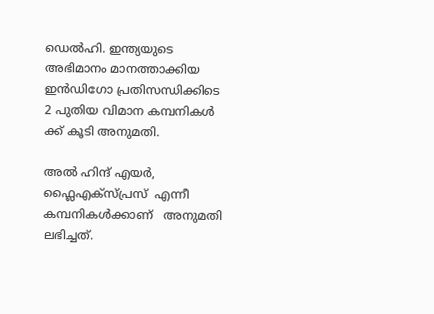ഡെൽഹി. ഇന്ത്യയുടെ അഭിമാനം മാനത്താക്കിയ ഇൻഡിഗോ പ്രതിസന്ധിക്കിടെ 2 പുതിയ വിമാന കമ്പനികൾ ക്ക്‌ കൂടി അനുമതി.

അൽ ഹിന്ദ് എയർ, ഫ്ലൈഎക്സ്പ്രസ്  എന്നീ കമ്പനികൾക്കാണ്   അനുമതി  ലഭിച്ചത്.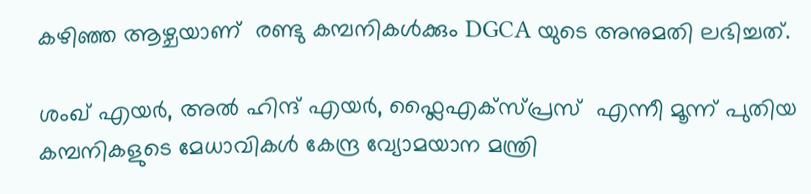കഴിഞ്ഞ ആഴ്ചയാണ്  രണ്ടു കമ്പനികൾക്കും DGCA യുടെ അനുമതി ലഭിച്ചത്.

ശംഖ് എയർ, അൽ ഹിന്ദ് എയർ, ഫ്ലൈഎക്സ്പ്രസ്  എന്നീ മൂന്ന് പുതിയ കമ്പനികളുടെ മേധാവികൾ കേന്ദ്ര വ്യോമയാന മന്ത്രി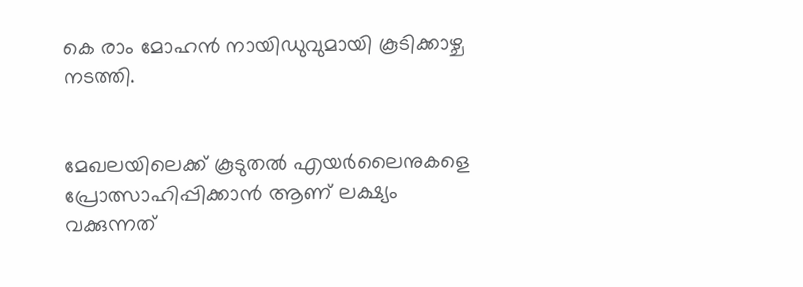കെ രാം മോഹൻ നായിഡുവുമായി കൂടിക്കാഴ്ച നടത്തി.


മേഖലയിലെക്ക്‌ കൂടുതൽ എയർലൈനുകളെ  പ്രോത്സാഹിപ്പിക്കാൻ ആണ് ലക്ഷ്യം വക്കുന്നത്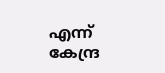എന്ന് കേന്ദ്ര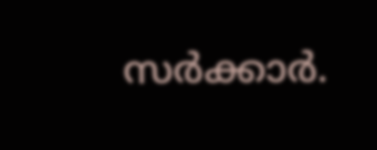സർക്കാർ.